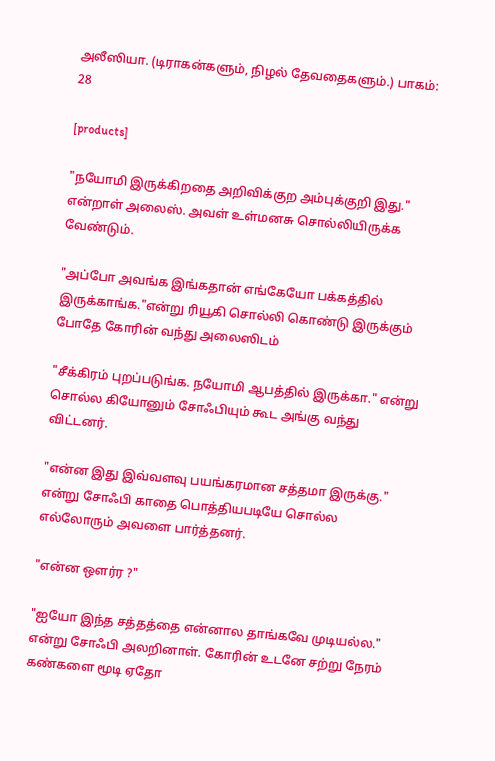அலீஸியா. (டிராகன்களும், நிழல் தேவதைகளும்.) பாகம்: 28

[products]

"நயோமி இருக்கிறதை அறிவிக்குற அம்புக்குறி இது." என்றாள் அலைஸ். அவள் உள்மனசு சொல்லியிருக்க வேண்டும்.

"அப்போ அவங்க இங்கதான் எங்கேயோ பக்கத்தில் இருக்காங்க."என்று ரியூகி சொல்லி கொண்டு இருக்கும் போதே கோரின் வந்து அலைஸிடம்

"சீக்கிரம் புறப்படுங்க. நயோமி ஆபத்தில் இருக்கா." என்று சொல்ல கியோனும் சோஃபியும் கூட அங்கு வந்து விட்டனர்.

"என்ன இது இவ்வளவு பயங்கரமான சத்தமா இருக்கு." என்று சோஃபி காதை பொத்தியபடியே சொல்ல எல்லோரும் அவளை பார்த்தனர்.

"என்ன ஒளர்ர ?"

"ஐயோ இந்த சத்தத்தை என்னால தாங்கவே முடியல்ல." என்று சோஃபி அலறினாள். கோரின் உடனே சற்று நேரம் கண்களை மூடி ஏதோ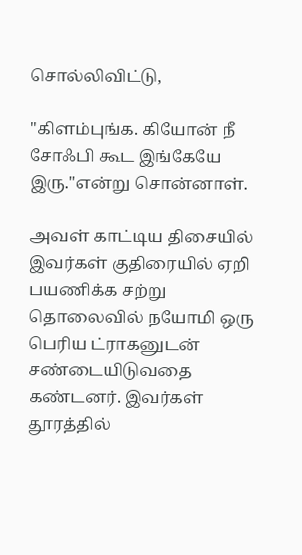சொல்லிவிட்டு,

"கிளம்புங்க. கியோன் நீ சோஃபி கூட இங்கேயே இரு."என்று சொன்னாள்.

அவள் காட்டிய திசையில் இவர்கள் குதிரையில் ஏறி பயணிக்க சற்று தொலைவில் நயோமி ஒரு பெரிய ட்ராகனுடன் சண்டையிடுவதை கண்டனர். இவர்கள் தூரத்தில்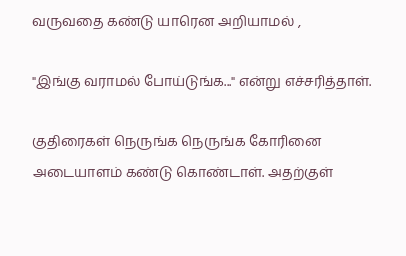வருவதை கண்டு யாரென அறியாமல் ,

"இங்கு வராமல் போய்டுங்க..." என்று எச்சரித்தாள்.

குதிரைகள் நெருங்க நெருங்க கோரினை அடையாளம் கண்டு கொண்டாள். அதற்குள்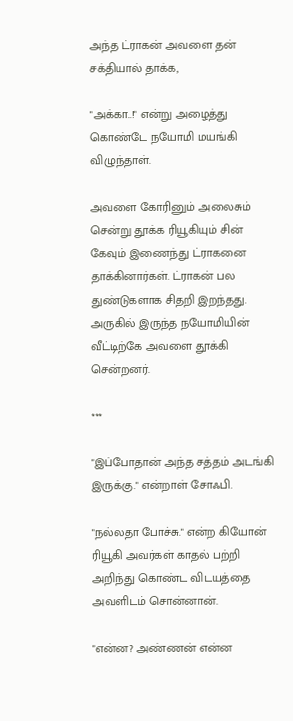அந்த ட்ராகன் அவளை தன் சக்தியால் தாக்க,

"அக்கா..!" என்று அழைத்து கொண்டே நயோமி மயங்கி விழுந்தாள்.

அவளை கோரினும் அலைசும் சென்று தூக்க ரியூகியும் சின் கேவும் இணைந்து ட்ராகனை தாக்கினார்கள். ட்ராகன் பல துண்டுகளாக சிதறி இறந்தது. அருகில் இருந்த நயோமியின் வீட்டிற்கே அவளை தூக்கி சென்றனர்.

***

"இப்போதான் அந்த சத்தம் அடங்கி இருக்கு." என்றாள் சோஃபி.

"நல்லதா போச்சு." என்ற கியோன் ரியூகி அவர்கள் காதல் பற்றி அறிந்து கொண்ட விடயத்தை அவளிடம் சொன்னான்.

"என்ன? அண்ணன் என்ன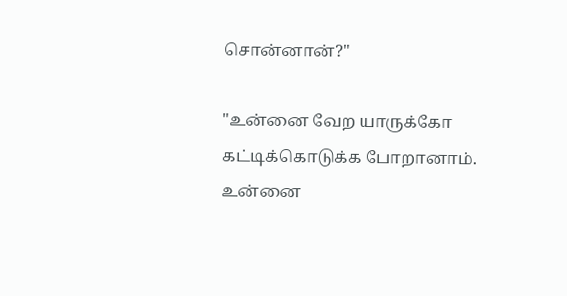சொன்னான்?"

"உன்னை வேற யாருக்கோ கட்டிக்கொடுக்க போறானாம். உன்னை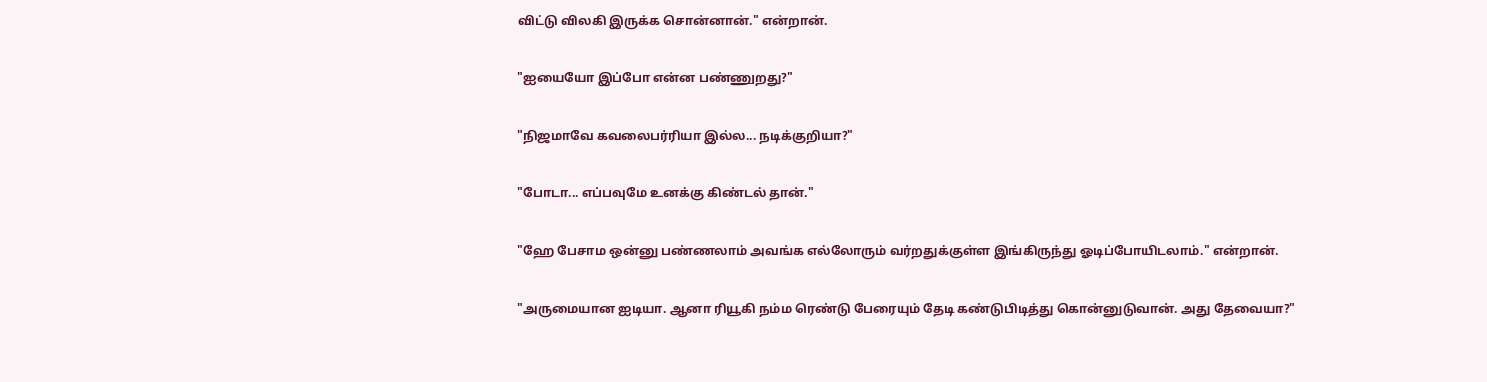விட்டு விலகி இருக்க சொன்னான்." என்றான்.

"ஐயையோ இப்போ என்ன பண்ணுறது?"

"நிஜமாவே கவலைபர்ரியா இல்ல... நடிக்குறியா?"

"போடா... எப்பவுமே உனக்கு கிண்டல் தான்."

"ஹே பேசாம ஒன்னு பண்ணலாம் அவங்க எல்லோரும் வர்றதுக்குள்ள இங்கிருந்து ஓடிப்போயிடலாம்." என்றான்.

"அருமையான ஐடியா. ஆனா ரியூகி நம்ம ரெண்டு பேரையும் தேடி கண்டுபிடித்து கொன்னுடுவான். அது தேவையா?"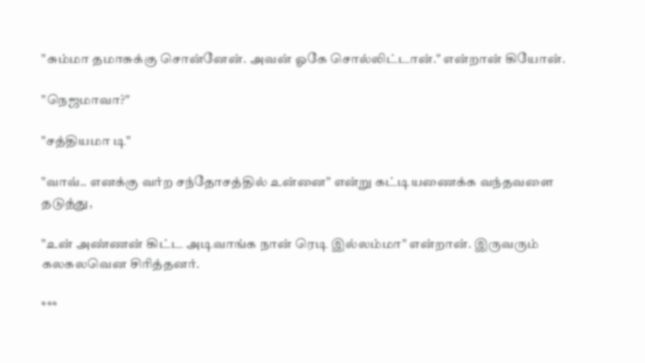"சும்மா தமாசுக்கு சொன்னேன். அவன் ஓகே சொல்லிட்டான்." என்றான் கியோன்.

"நெஜமாவா?"

"சத்தியமா டி"

"வாவ்.. எனக்கு வர்ற சந்தோசத்தில் உன்னை" என்று கட்டியணைக்க வந்தவளை தடுத்து,

"உன் அண்ணன் கிட்ட அடிவாங்க நான் ரெடி இல்லம்மா" என்றான். இருவரும் கலகலவென சிரித்தனர்.

***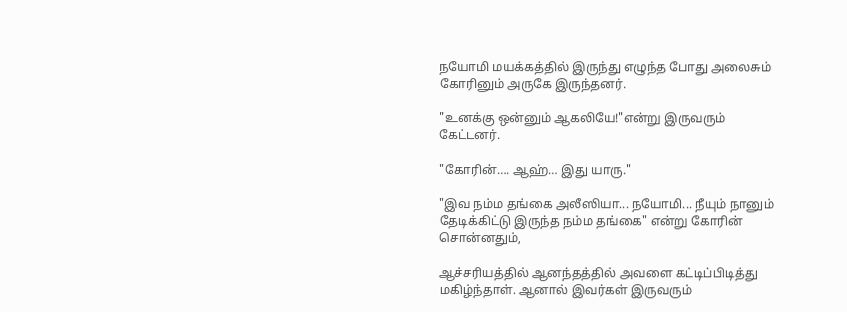நயோமி மயக்கத்தில் இருந்து எழுந்த போது அலைசும் கோரினும் அருகே இருந்தனர்.

"உனக்கு ஒன்னும் ஆகலியே!"என்று இருவரும் கேட்டனர்.

"கோரின்…. ஆஹ்… இது யாரு."

"இவ நம்ம தங்கை அலீஸியா... நயோமி... நீயும் நானும் தேடிக்கிட்டு இருந்த நம்ம தங்கை" என்று கோரின் சொன்னதும்,

ஆச்சரியத்தில் ஆனந்தத்தில் அவளை கட்டிப்பிடித்து மகிழ்ந்தாள். ஆனால் இவர்கள் இருவரும்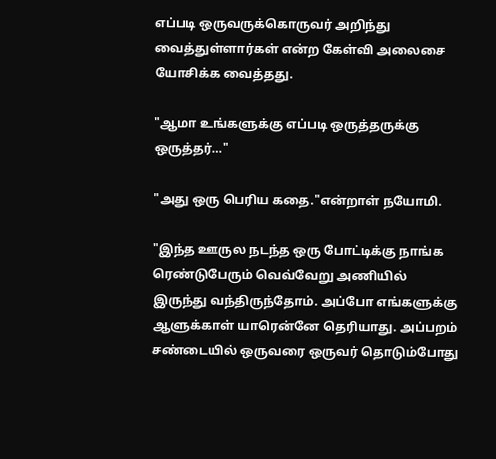எப்படி ஒருவருக்கொருவர் அறிந்து வைத்துள்ளார்கள் என்ற கேள்வி அலைசை யோசிக்க வைத்தது.

"ஆமா உங்களுக்கு எப்படி ஒருத்தருக்கு ஒருத்தர்…"

"அது ஒரு பெரிய கதை."என்றாள் நயோமி.

"இந்த ஊருல நடந்த ஒரு போட்டிக்கு நாங்க ரெண்டுபேரும் வெவ்வேறு அணியில் இருந்து வந்திருந்தோம். அப்போ எங்களுக்கு ஆளுக்காள் யாரென்னே தெரியாது. அப்பறம் சண்டையில் ஒருவரை ஒருவர் தொடும்போது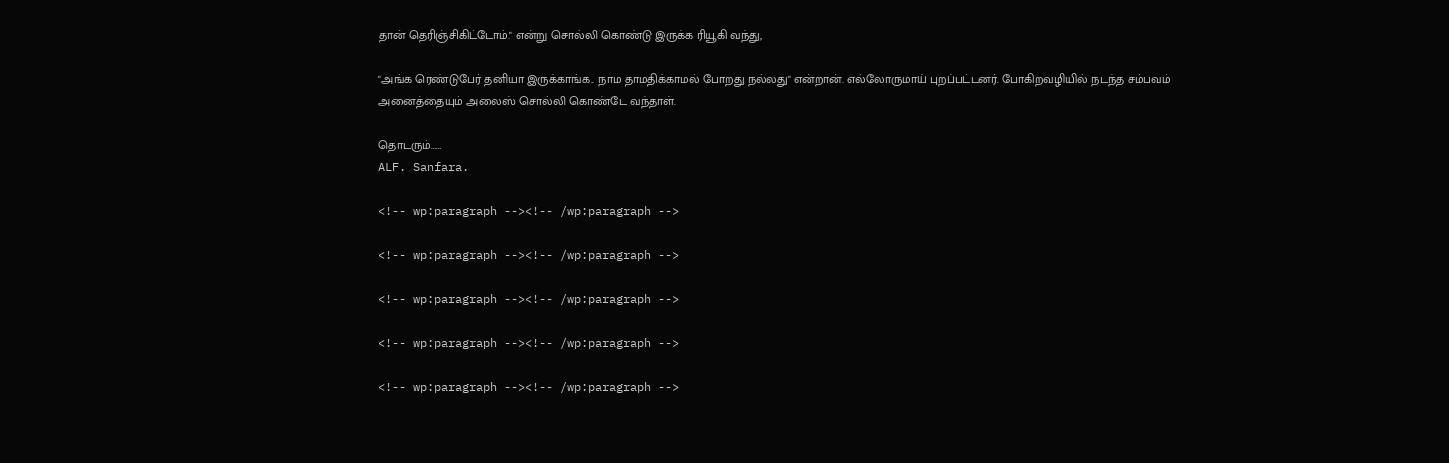தான் தெரிஞ்சிகிட்டோம்." என்று சொல்லி கொண்டு இருக்க ரியூகி வந்து,

"அங்க ரெண்டுபேர் தனியா இருக்காங்க.. நாம தாமதிக்காமல் போறது நல்லது" என்றான். எல்லோருமாய் புறப்பட்டனர். போகிறவழியில் நடந்த சம்பவம் அனைத்தையும் அலைஸ் சொல்லி கொண்டே வந்தாள்.

தொடரும்……
ALF. Sanfara.

<!-- wp:paragraph --><!-- /wp:paragraph -->

<!-- wp:paragraph --><!-- /wp:paragraph -->

<!-- wp:paragraph --><!-- /wp:paragraph -->

<!-- wp:paragraph --><!-- /wp:paragraph -->

<!-- wp:paragraph --><!-- /wp:paragraph -->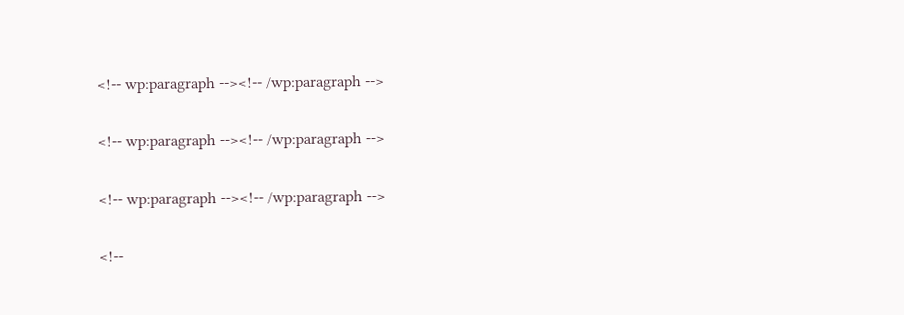<!-- wp:paragraph --><!-- /wp:paragraph -->

<!-- wp:paragraph --><!-- /wp:paragraph -->

<!-- wp:paragraph --><!-- /wp:paragraph -->

<!--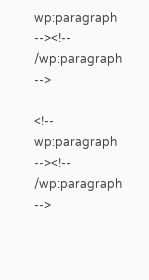wp:paragraph --><!-- /wp:paragraph -->

<!-- wp:paragraph --><!-- /wp:paragraph -->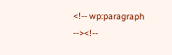<!-- wp:paragraph --><!--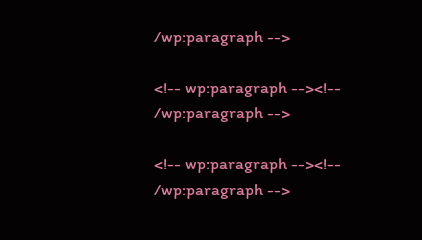/wp:paragraph -->

<!-- wp:paragraph --><!-- /wp:paragraph -->

<!-- wp:paragraph --><!-- /wp:paragraph -->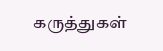கருத்துகள்